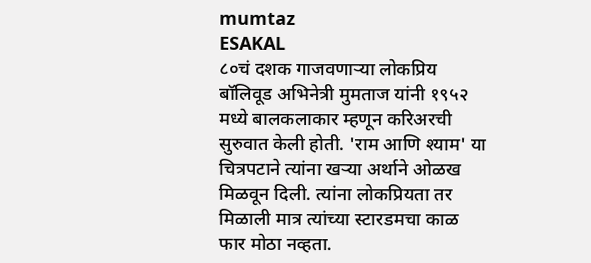mumtaz
ESAKAL
८०चं दशक गाजवणाऱ्या लोकप्रिय बॉलिवूड अभिनेत्री मुमताज यांनी १९५२ मध्ये बालकलाकार म्हणून करिअरची सुरुवात केली होती. 'राम आणि श्याम' या चित्रपटाने त्यांना खऱ्या अर्थाने ओळख मिळवून दिली. त्यांना लोकप्रियता तर मिळाली मात्र त्यांच्या स्टारडमचा काळ फार मोठा नव्हता.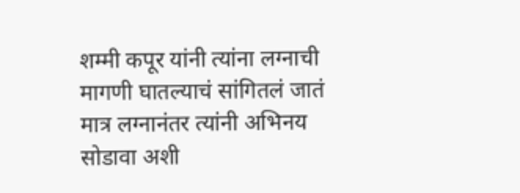शम्मी कपूर यांनी त्यांना लग्नाची मागणी घातल्याचं सांगितलं जातं मात्र लग्नानंतर त्यांनी अभिनय सोडावा अशी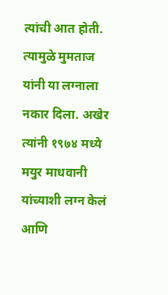त्यांची आत होती. त्यामुळे मुमताज यांनी या लग्नाला नकार दिला. अखेर त्यांनी १९७४ मध्ये मयुर माधवानी यांच्याशी लग्न केलं आणि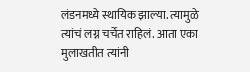लंडनमध्ये स्थायिक झाल्या. त्यामुळे त्यांचं लग्न चर्चेत राहिलं. आता एका मुलाखतीत त्यांनी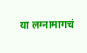या लग्नामागचं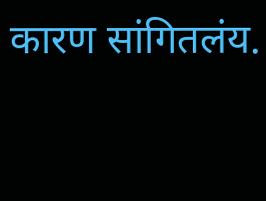कारण सांगितलंय.